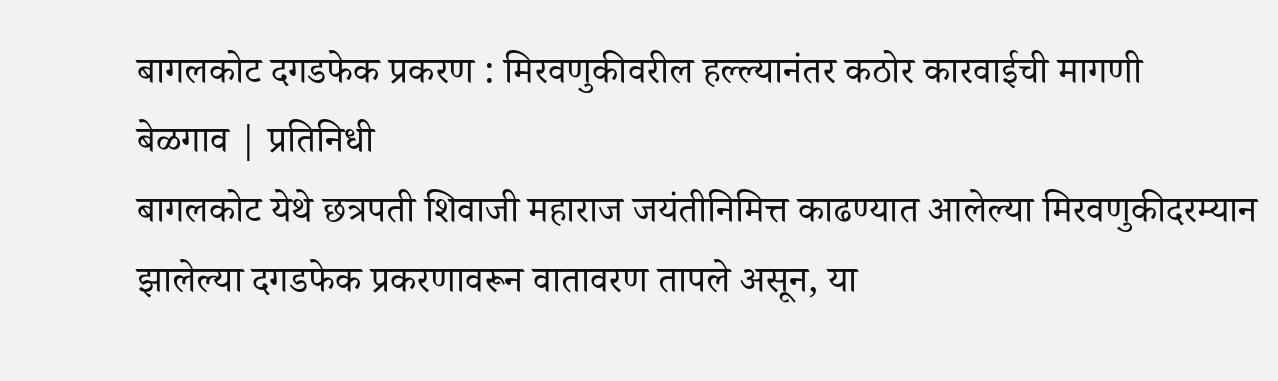बागलकोट दगडफेक प्रकरण : मिरवणुकीवरील हल्ल्यानंतर कठोर कारवाईची मागणी
बेळगाव | प्रतिनिधी
बागलकोट येथे छत्रपती शिवाजी महाराज जयंतीनिमित्त काढण्यात आलेल्या मिरवणुकीदरम्यान झालेल्या दगडफेक प्रकरणावरून वातावरण तापले असून, या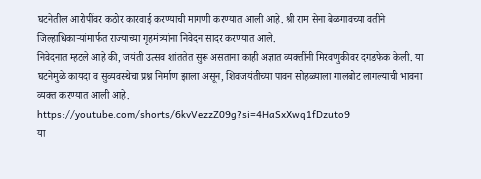घटनेतील आरोपींवर कठोर कारवाई करण्याची मागणी करण्यात आली आहे. श्री राम सेना बेळगावच्या वतीने जिल्हाधिकाऱ्यांमार्फत राज्याच्या गृहमंत्र्यांना निवेदन सादर करण्यात आले.
निवेदनात म्हटले आहे की, जयंती उत्सव शांततेत सुरू असताना काही अज्ञात व्यक्तींनी मिरवणुकीवर दगडफेक केली. या घटनेमुळे कायदा व सुव्यवस्थेचा प्रश्न निर्माण झाला असून, शिवजयंतीच्या पावन सोहळ्याला गालबोट लागल्याची भावना व्यक्त करण्यात आली आहे.
https://youtube.com/shorts/6kvVezzZ09g?si=4HaSxXwq1fDzuto9
या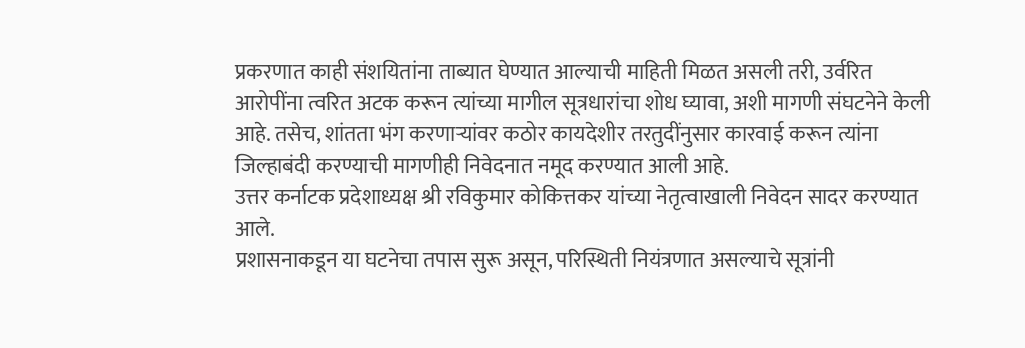प्रकरणात काही संशयितांना ताब्यात घेण्यात आल्याची माहिती मिळत असली तरी, उर्वरित आरोपींना त्वरित अटक करून त्यांच्या मागील सूत्रधारांचा शोध घ्यावा, अशी मागणी संघटनेने केली आहे. तसेच, शांतता भंग करणाऱ्यांवर कठोर कायदेशीर तरतुदींनुसार कारवाई करून त्यांना जिल्हाबंदी करण्याची मागणीही निवेदनात नमूद करण्यात आली आहे.
उत्तर कर्नाटक प्रदेशाध्यक्ष श्री रविकुमार कोकित्तकर यांच्या नेतृत्वाखाली निवेदन सादर करण्यात आले.
प्रशासनाकडून या घटनेचा तपास सुरू असून, परिस्थिती नियंत्रणात असल्याचे सूत्रांनी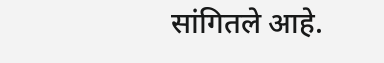सांगितले आहे.